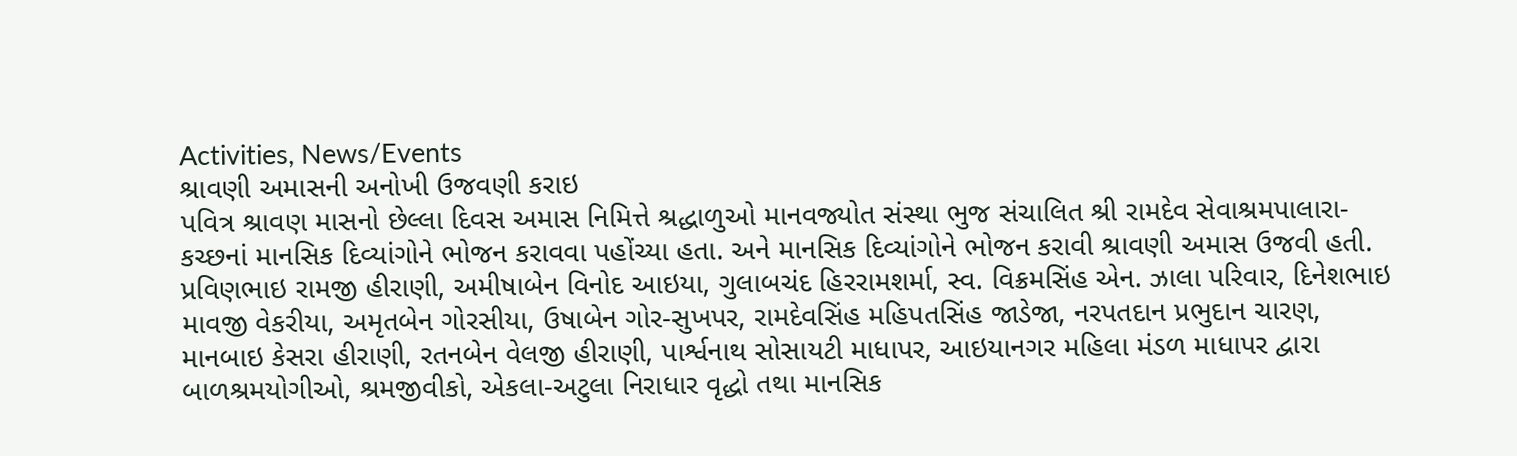Activities, News/Events
શ્રાવણી અમાસની અનોખી ઉજવણી કરાઇ
પવિત્ર શ્રાવણ માસનો છેલ્લા દિવસ અમાસ નિમિત્તે શ્રદ્ધાળુઓ માનવજ્યોત સંસ્થા ભુજ સંચાલિત શ્રી રામદેવ સેવાશ્રમપાલારા-કચ્છનાં માનસિક દિવ્યાંગોને ભોજન કરાવવા પહોંચ્યા હતા. અને માનસિક દિવ્યાંગોને ભોજન કરાવી શ્રાવણી અમાસ ઉજવી હતી.
પ્રવિણભાઇ રામજી હીરાણી, અમીષાબેન વિનોદ આઇયા, ગુલાબચંદ હિરરામશર્મા, સ્વ. વિક્રમસિંહ એન. ઝાલા પરિવાર, દિનેશભાઇ માવજી વેકરીયા, અમૃતબેન ગોરસીયા, ઉષાબેન ગોર-સુખપર, રામદેવસિંહ મહિપતસિંહ જાડેજા, નરપતદાન પ્રભુદાન ચારણ, માનબાઇ કેસરા હીરાણી, રતનબેન વેલજી હીરાણી, પાર્શ્વનાથ સોસાયટી માધાપર, આઇયાનગર મહિલા મંડળ માધાપર દ્વારા બાળશ્રમયોગીઓ, શ્રમજીવીકો, એકલા-અટુલા નિરાધાર વૃદ્ધો તથા માનસિક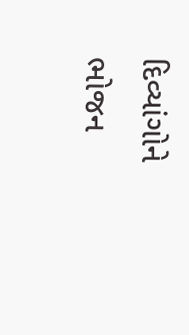દિવ્યાંગોને ભોજન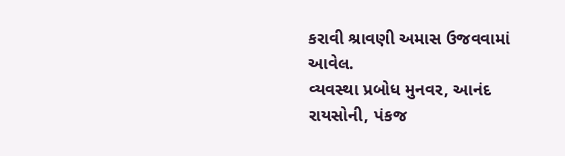કરાવી શ્રાવણી અમાસ ઉજવવામાં આવેલ.
વ્યવસ્થા પ્રબોધ મુનવર, આનંદ રાયસોની, પંકજ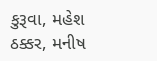કુરૂવા, મહેશ ઠક્કર, મનીષ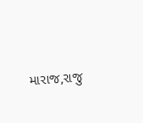મારાજ,રાજુ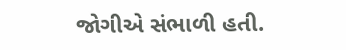જોગીએ સંભાળી હતી.